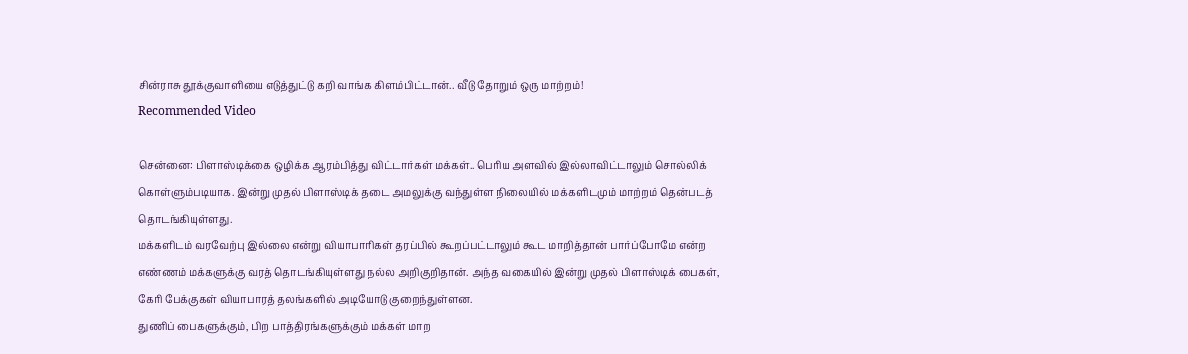சின்ராசு தூக்குவாளியை எடுத்துட்டு கறி வாங்க கிளம்பிட்டான்.. வீடு தோறும் ஒரு மாற்றம்!
Recommended Video

சென்னை: பிளாஸ்டிக்கை ஒழிக்க ஆரம்பித்து விட்டார்கள் மக்கள்.. பெரிய அளவில் இல்லாவிட்டாலும் சொல்லிக் கொள்ளும்படியாக. இன்று முதல் பிளாஸ்டிக் தடை அமலுக்கு வந்துள்ள நிலையில் மக்களிடமும் மாற்றம் தென்படத் தொடங்கியுள்ளது.
மக்களிடம் வரவேற்பு இல்லை என்று வியாபாரிகள் தரப்பில் கூறப்பட்டாலும் கூட மாறித்தான் பார்ப்போமே என்ற எண்ணம் மக்களுக்கு வரத் தொடங்கியுள்ளது நல்ல அறிகுறிதான். அந்த வகையில் இன்று முதல் பிளாஸ்டிக் பைகள், கேரி பேக்குகள் வியாபாரத் தலங்களில் அடியோடு குறைந்துள்ளன.
துணிப் பைகளுக்கும், பிற பாத்திரங்களுக்கும் மக்கள் மாற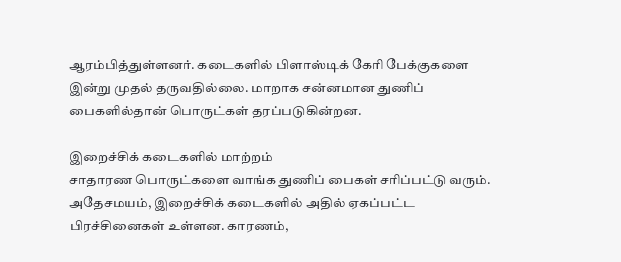ஆரம்பித்துள்ளனர். கடைகளில் பிளாஸ்டிக் கேரி பேக்குகளை இன்று முதல் தருவதில்லை. மாறாக சன்னமான துணிப் பைகளில்தான் பொருட்கள் தரப்படுகின்றன.

இறைச்சிக் கடைகளில் மாற்றம்
சாதாரண பொருட்களை வாங்க துணிப் பைகள் சரிப்பட்டு வரும். அதேசமயம், இறைச்சிக் கடைகளில் அதில் ஏகப்பட்ட பிரச்சினைகள் உள்ளன. காரணம்,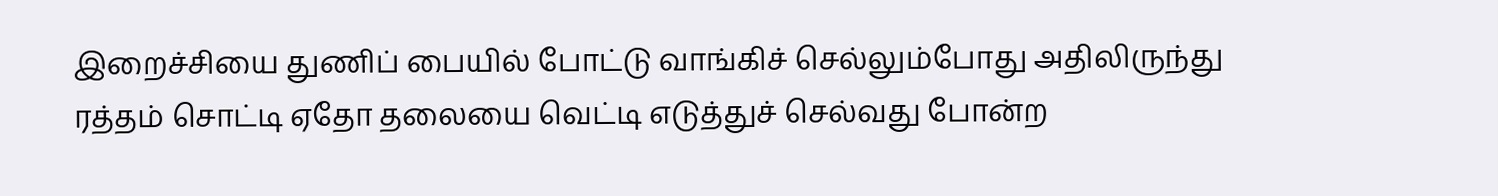இறைச்சியை துணிப் பையில் போட்டு வாங்கிச் செல்லும்போது அதிலிருந்து ரத்தம் சொட்டி ஏதோ தலையை வெட்டி எடுத்துச் செல்வது போன்ற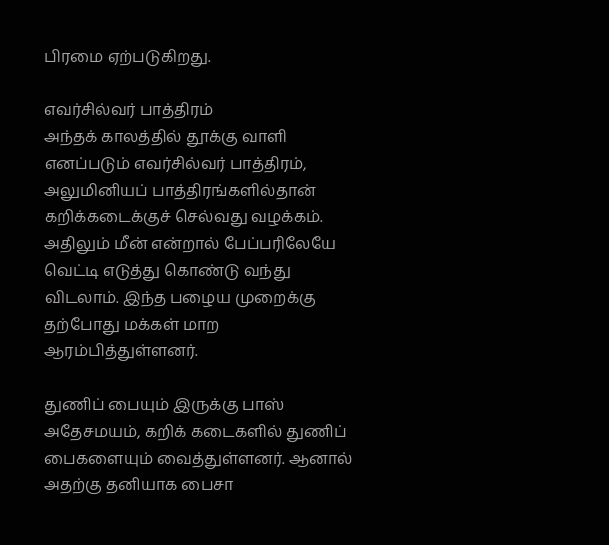பிரமை ஏற்படுகிறது.

எவர்சில்வர் பாத்திரம்
அந்தக் காலத்தில் தூக்கு வாளி எனப்படும் எவர்சில்வர் பாத்திரம், அலுமினியப் பாத்திரங்களில்தான் கறிக்கடைக்குச் செல்வது வழக்கம். அதிலும் மீன் என்றால் பேப்பரிலேயே வெட்டி எடுத்து கொண்டு வந்து விடலாம். இந்த பழைய முறைக்கு தற்போது மக்கள் மாற ஆரம்பித்துள்ளனர்.

துணிப் பையும் இருக்கு பாஸ்
அதேசமயம், கறிக் கடைகளில் துணிப் பைகளையும் வைத்துள்ளனர். ஆனால் அதற்கு தனியாக பைசா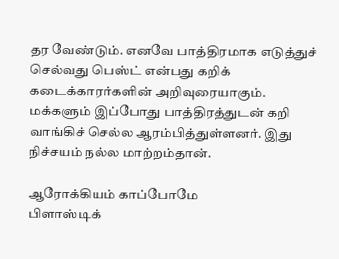தர வேண்டும். எனவே பாத்திரமாக எடுத்துச் செல்வது பெஸ்ட் என்பது கறிக் கடைக்காரர்களின் அறிவுரையாகும். மக்களும் இப்போது பாத்திரத்துடன் கறி வாங்கிச் செல்ல ஆரம்பித்துள்ளனர். இது நிச்சயம் நல்ல மாற்றம்தான்.

ஆரோக்கியம் காப்போமே
பிளாஸ்டிக்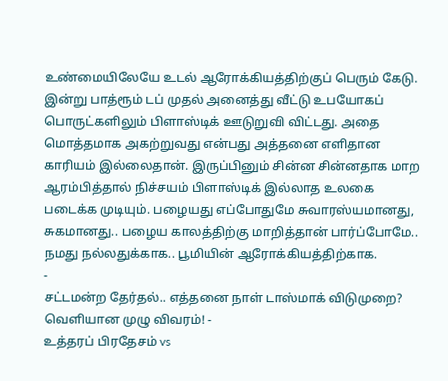உண்மையிலேயே உடல் ஆரோக்கியத்திற்குப் பெரும் கேடு. இன்று பாத்ரூம் டப் முதல் அனைத்து வீட்டு உபயோகப் பொருட்களிலும் பிளாஸ்டிக் ஊடுறுவி விட்டது. அதை மொத்தமாக அகற்றுவது என்பது அத்தனை எளிதான காரியம் இல்லைதான். இருப்பினும் சின்ன சின்னதாக மாற ஆரம்பித்தால் நிச்சயம் பிளாஸ்டிக் இல்லாத உலகை படைக்க முடியும். பழையது எப்போதுமே சுவாரஸ்யமானது, சுகமானது.. பழைய காலத்திற்கு மாறித்தான் பார்ப்போமே.. நமது நல்லதுக்காக.. பூமியின் ஆரோக்கியத்திற்காக.
-
சட்டமன்ற தேர்தல்.. எத்தனை நாள் டாஸ்மாக் விடுமுறை? வெளியான முழு விவரம்! -
உத்தரப் பிரதேசம் vs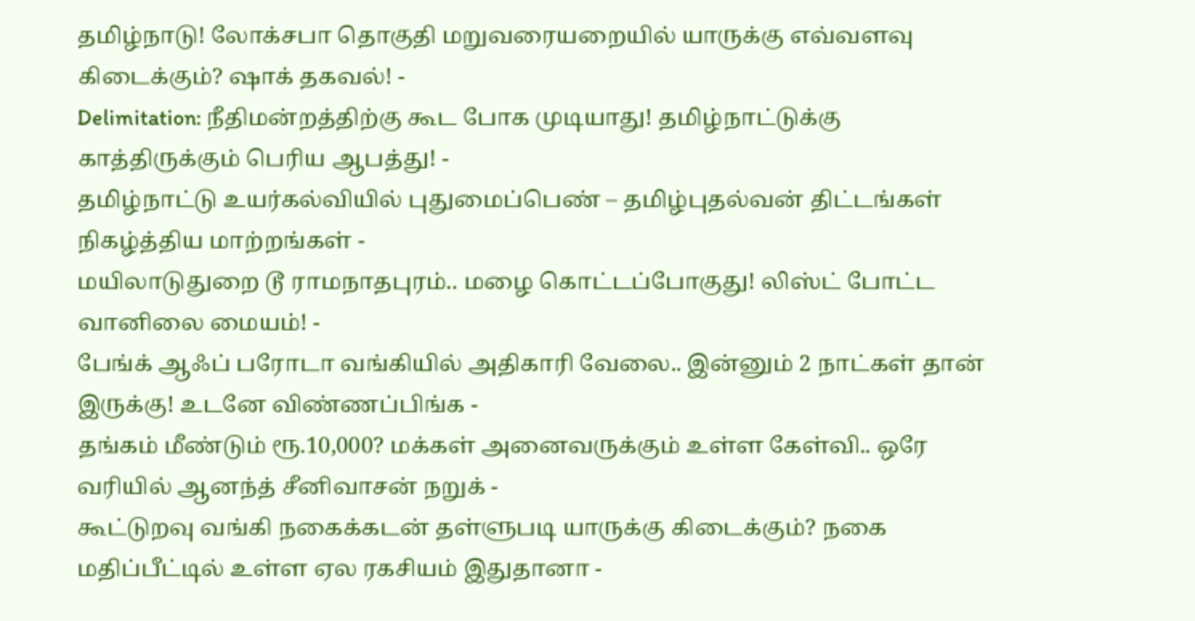தமிழ்நாடு! லோக்சபா தொகுதி மறுவரையறையில் யாருக்கு எவ்வளவு கிடைக்கும்? ஷாக் தகவல்! -
Delimitation: நீதிமன்றத்திற்கு கூட போக முடியாது! தமிழ்நாட்டுக்கு காத்திருக்கும் பெரிய ஆபத்து! -
தமிழ்நாட்டு உயர்கல்வியில் புதுமைப்பெண் – தமிழ்புதல்வன் திட்டங்கள் நிகழ்த்திய மாற்றங்கள் -
மயிலாடுதுறை டூ ராமநாதபுரம்.. மழை கொட்டப்போகுது! லிஸ்ட் போட்ட வானிலை மையம்! -
பேங்க் ஆஃப் பரோடா வங்கியில் அதிகாரி வேலை.. இன்னும் 2 நாட்கள் தான் இருக்கு! உடனே விண்ணப்பிங்க -
தங்கம் மீண்டும் ரூ.10,000? மக்கள் அனைவருக்கும் உள்ள கேள்வி.. ஒரே வரியில் ஆனந்த் சீனிவாசன் நறுக் -
கூட்டுறவு வங்கி நகைக்கடன் தள்ளுபடி யாருக்கு கிடைக்கும்? நகை மதிப்பீட்டில் உள்ள ஏல ரகசியம் இதுதானா -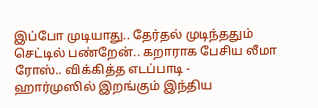இப்போ முடியாது.. தேர்தல் முடிந்ததும் செட்டில் பண்றேன்.. கறாராக பேசிய லீமா ரோஸ்.. விக்கித்த எடப்பாடி -
ஹார்முஸில் இறங்கும் இந்திய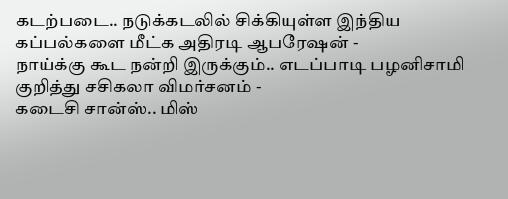கடற்படை.. நடுக்கடலில் சிக்கியுள்ள இந்திய கப்பல்களை மீட்க அதிரடி ஆபரேஷன் -
நாய்க்கு கூட நன்றி இருக்கும்.. எடப்பாடி பழனிசாமி குறித்து சசிகலா விமர்சனம் -
கடைசி சான்ஸ்.. மிஸ்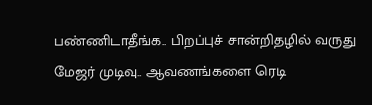பண்ணிடாதீங்க.. பிறப்புச் சான்றிதழில் வருது மேஜர் முடிவு.. ஆவணங்களை ரெடி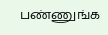பண்ணுங்க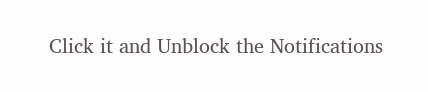Click it and Unblock the Notifications